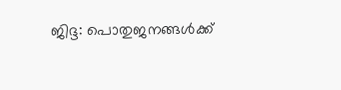ജിദ്ദ: പൊതുജനങ്ങൾക്ക്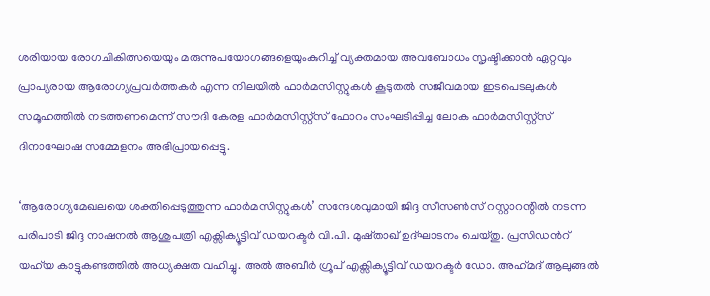ശരിയായ രോഗചികിത്സയെയും മരുന്നുപയോഗങ്ങളെയുംകുറിച്ച് വ്യക്തമായ അവബോധം സൃഷ്ടിക്കാൻ ഏറ്റവും പ്രാപ്യരായ ആരോഗ്യപ്രവർത്തകർ എന്ന നിലയിൽ ഫാർമസിസ്റ്റുകൾ കൂടുതൽ സജീവമായ ഇടപെടലുകൾ സമൂഹത്തിൽ നടത്തണമെന്ന് സൗദി കേരള ഫാർമസിസ്റ്റ്സ് ഫോറം സംഘടിപ്പിച്ച ലോക ഫാർമസിസ്റ്റ്സ് ദിനാഘോഷ സമ്മേളനം അഭിപ്രായപ്പെട്ടു.

‘ആരോഗ്യമേഖലയെ ശക്തിപ്പെടുത്തുന്ന ഫാർമസിസ്റ്റുകൾ’ സന്ദേശവുമായി ജിദ്ദ സീസൺസ് റസ്റ്റാറന്റിൽ നടന്ന പരിപാടി ജിദ്ദ നാഷനൽ ആശുപത്രി എക്സിക്യൂട്ടിവ് ഡയറക്ടർ വി.പി. മുഷ്താഖ് ഉദ്ഘാടനം ചെയ്തു. പ്രസിഡൻറ് യഹ്‌യ കാട്ടുകണ്ടത്തിൽ അധ്യക്ഷത വഹിച്ചു. അൽ അബീർ ഗ്രൂപ് എക്സിക്യൂട്ടിവ് ഡയറക്ടർ ഡോ. അഹ്‌മദ്‌ ആലുങ്ങൽ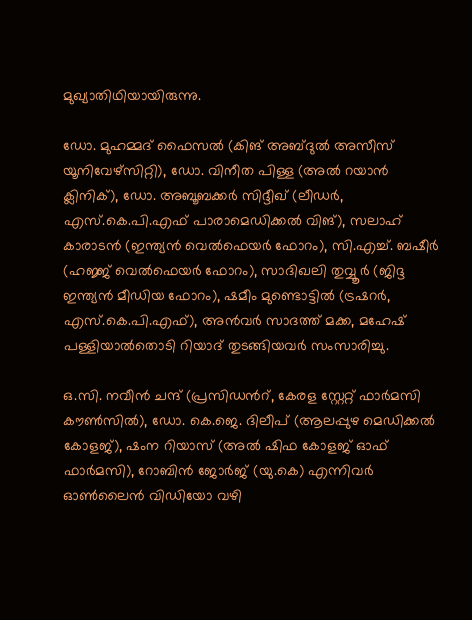മുഖ്യാതിഥിയായിരുന്നു.

ഡോ. മുഹമ്മദ് ഫൈസൽ (കിങ് അബ്ദുൽ അസീസ് യൂനിവേഴ്സിറ്റി), ഡോ. വിനീത പിള്ള (അൽ റയാൻ ക്ലിനിക്), ഡോ. അബൂബക്കർ സിദ്ദീഖ് (ലീഡർ, എസ്.കെ.പി.എഫ് പാരാമെഡിക്കൽ വിങ്), സലാഹ് കാരാടൻ (ഇന്ത്യൻ വെൽഫെയർ ഫോറം), സി.എച്ച്. ബഷീർ (ഹജ്ജ് വെൽഫെയർ ഫോറം), സാദിഖലി തുവ്വൂർ (ജിദ്ദ ഇന്ത്യൻ മീഡിയ ഫോറം), ഷമീം മുണ്ടൊട്ടിൽ (ട്രഷറർ, എസ്.കെ.പി.എഫ്), അൻവർ സാദത്ത് മക്ക, മഹേഷ് പള്ളിയാൽതൊടി റിയാദ് തുടങ്ങിയവർ സംസാരിച്ചു.

ഒ.സി. നവീൻ ചന്ദ് (പ്രസിഡൻറ്, കേരള സ്റ്റേറ്റ് ഫാർമസി കൗൺസിൽ), ഡോ. കെ.ജെ. ദിലീപ് (ആലപ്പുഴ മെഡിക്കൽ കോളജ്), ഷംന റിയാസ് (അൽ ഷിഫ കോളജ് ഓഫ് ഫാർമസി), റോബിൻ ജോർജ് (യു.കെ) എന്നിവർ ഓൺലൈൻ വിഡിയോ വഴി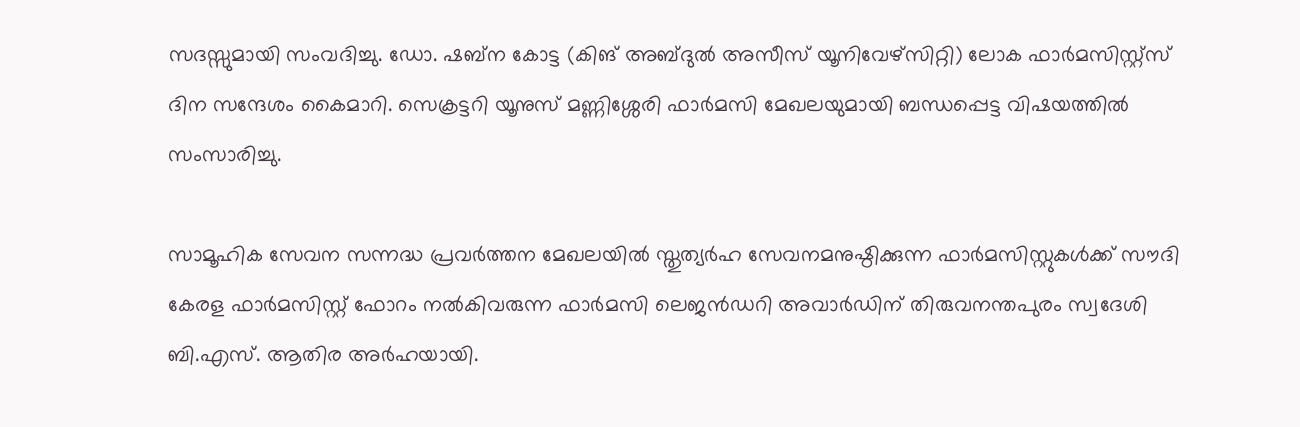സദസ്സുമായി സംവദിച്ചു. ഡോ. ഷബ്‌ന കോട്ട (കിങ് അബ്ദുൽ അസീസ് യൂനിവേഴ്സിറ്റി) ലോക ഫാർമസിസ്റ്റ്സ് ദിന സന്ദേശം കൈമാറി. സെക്രട്ടറി യൂനുസ് മണ്ണിശ്ശേരി ഫാർമസി മേഖലയുമായി ബന്ധപ്പെട്ട വിഷയത്തിൽ സംസാരിച്ചു.

സാമൂഹിക സേവന സന്നദ്ധ പ്രവർത്തന മേഖലയിൽ സ്തുത്യർഹ സേവനമനുഷ്ഠിക്കുന്ന ഫാർമസിസ്റ്റുകൾക്ക് സൗദി കേരള ഫാർമസിസ്റ്റ് ഫോറം നൽകിവരുന്ന ഫാർമസി ലെജൻഡറി അവാർഡിന് തിരുവനന്തപുരം സ്വദേശി ബി.എസ്. ആതിര അർഹയായി.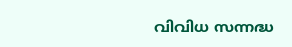വിവിധ സന്നദ്ധ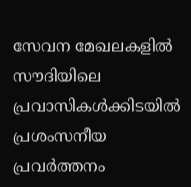സേവന മേഖലകളിൽ സൗദിയിലെ പ്രവാസികൾക്കിടയിൽ പ്രശംസനീയ പ്രവർത്തനം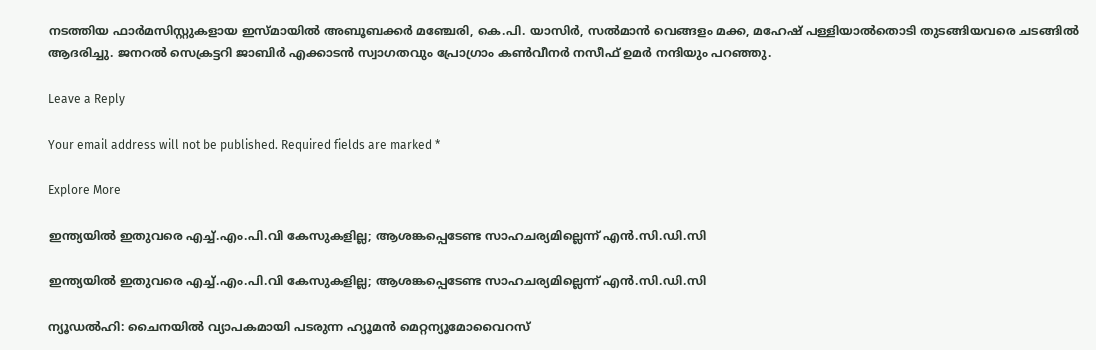നടത്തിയ ഫാർമസിസ്റ്റുകളായ ഇസ്മായിൽ അബൂബക്കർ മഞ്ചേരി, കെ.പി. യാസിർ, സൽമാൻ വെങ്ങളം മക്ക, മഹേഷ് പള്ളിയാൽതൊടി തുടങ്ങിയവരെ ചടങ്ങിൽ ആദരിച്ചു. ജനറൽ സെക്രട്ടറി ജാബിർ എക്കാടൻ സ്വാഗതവും പ്രോഗ്രാം കൺവീനർ നസീഫ് ഉമർ നന്ദിയും പറഞ്ഞു.

Leave a Reply

Your email address will not be published. Required fields are marked *

Explore More

ഇന്ത്യയിൽ ഇതുവരെ എച്ച്.എം.പി.വി കേസുകളില്ല; ആശങ്കപ്പെടേണ്ട സാഹചര്യമില്ലെന്ന് എൻ.സി.ഡി.സി

ഇന്ത്യയിൽ ഇതുവരെ എച്ച്.എം.പി.വി കേസുകളില്ല; ആശങ്കപ്പെടേണ്ട സാഹചര്യമില്ലെന്ന് എൻ.സി.ഡി.സി

ന്യൂഡൽഹി: ചൈനയിൽ വ്യാപകമായി പടരുന്ന ഹ്യൂമൻ മെറ്റന്യൂമോവൈറസ്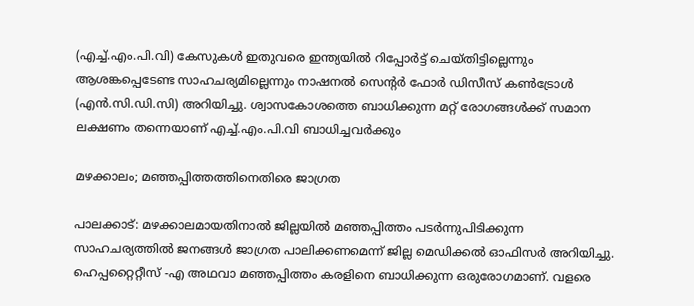(എച്ച്.എം.പി.വി) കേസുകൾ ഇതുവരെ ഇന്ത്യയിൽ റിപ്പോർട്ട് ചെയ്തിട്ടില്ലെന്നും ആശങ്കപ്പെടേണ്ട സാഹചര്യമില്ലെന്നും നാഷനൽ സെന്റർ ഫോർ ഡിസീസ് കൺട്രോൾ (എൻ.സി.ഡി.സി) അറിയിച്ചു. ശ്വാസകോശത്തെ ബാധിക്കുന്ന മറ്റ് രോഗങ്ങൾക്ക് സമാന ലക്ഷണം തന്നെയാണ് എച്ച്.എം.പി.വി ബാധിച്ചവർക്കും

മഴക്കാലം; മഞ്ഞപ്പിത്തത്തിനെതിരെ ജാഗ്രത

പാലക്കാട്: മഴക്കാലമായതിനാല്‍ ജില്ലയില്‍ മഞ്ഞപ്പിത്തം പടർന്നുപിടിക്കുന്ന സാഹചര്യത്തില്‍ ജനങ്ങള്‍ ജാഗ്രത പാലിക്കണമെന്ന് ജില്ല മെഡിക്കല്‍ ഓഫിസര്‍ അറിയിച്ചു. ഹെപ്പറ്റൈറ്റീസ് -എ അഥവാ മഞ്ഞപ്പിത്തം കരളിനെ ബാധിക്കുന്ന ഒരുരോഗമാണ്. വളരെ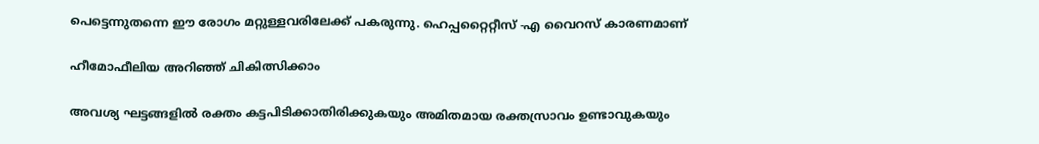പെട്ടെന്നുതന്നെ ഈ രോഗം മറ്റുള്ളവരിലേക്ക് പകരുന്നു. ഹെപ്പറ്റൈറ്റീസ് -എ വൈറസ് കാരണമാണ്

ഹീമോഫീലിയ അറിഞ്ഞ് ചികിത്സിക്കാം

അവശ്യ ഘട്ടങ്ങളില്‍ രക്തം കട്ടപിടിക്കാതിരിക്കുകയും അമിതമായ രക്തസ്രാവം ഉണ്ടാവുകയും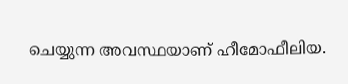ചെയ്യുന്ന അവസ്ഥയാണ് ഹീമോഫീലിയ.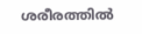ശരീരത്തില്‍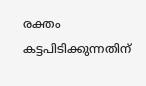രക്തം കട്ടപിടിക്കുന്നതിന്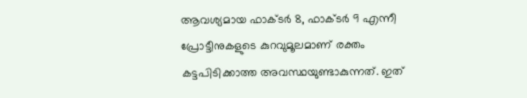ആവശ്യമായ ഫാക്ടര്‍ 8, ഫാക്ടര്‍ 9 എന്നീ പ്രോട്ടീനുകളുടെ കുറവുമൂലമാണ് രക്തം കട്ടപിടിക്കാത്ത അവസ്ഥയുണ്ടാകുന്നത്. ഇത്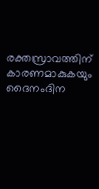രക്തസ്രാവത്തിന് കാരണമാകുകയും ദൈനംദിന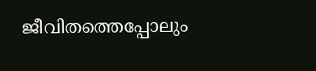ജീവിതത്തെപ്പോലും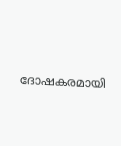ദോഷകരമായി